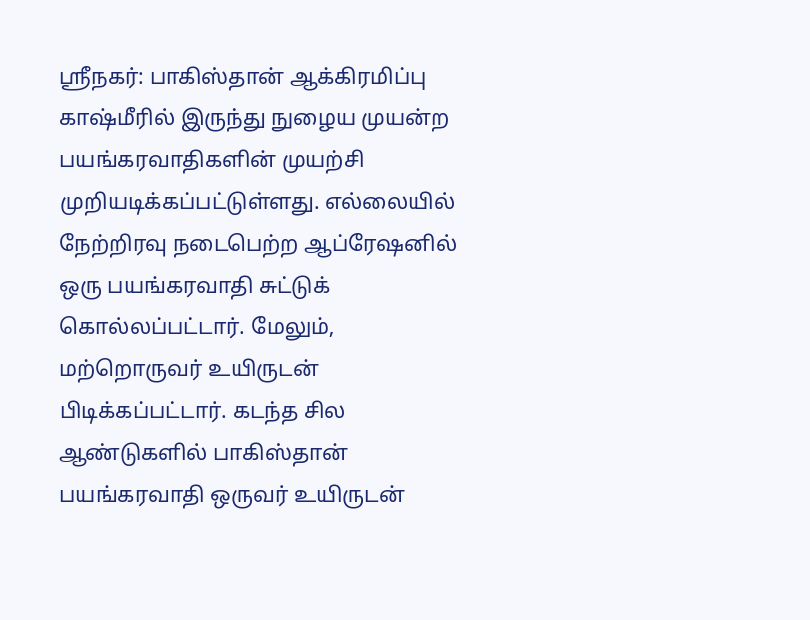ஸ்ரீநகர்: பாகிஸ்தான் ஆக்கிரமிப்பு காஷ்மீரில் இருந்து நுழைய முயன்ற பயங்கரவாதிகளின் முயற்சி முறியடிக்கப்பட்டுள்ளது. எல்லையில் நேற்றிரவு நடைபெற்ற ஆப்ரேஷனில் ஒரு பயங்கரவாதி சுட்டுக் கொல்லப்பட்டார். மேலும், மற்றொருவர் உயிருடன் பிடிக்கப்பட்டார். கடந்த சில ஆண்டுகளில் பாகிஸ்தான் பயங்கரவாதி ஒருவர் உயிருடன்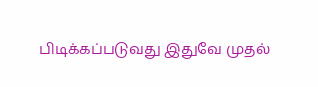பிடிக்கப்படுவது இதுவே முதல்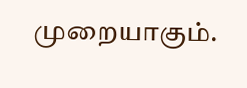முறையாகும்.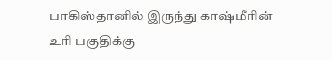பாகிஸ்தானில் இருந்து காஷ்மீரின் உரி பகுதிக்கு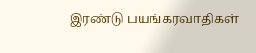இரண்டு பயங்கரவாதிகள்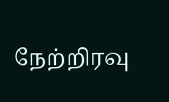நேற்றிரவு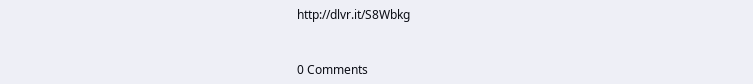http://dlvr.it/S8Wbkg


0 Comments